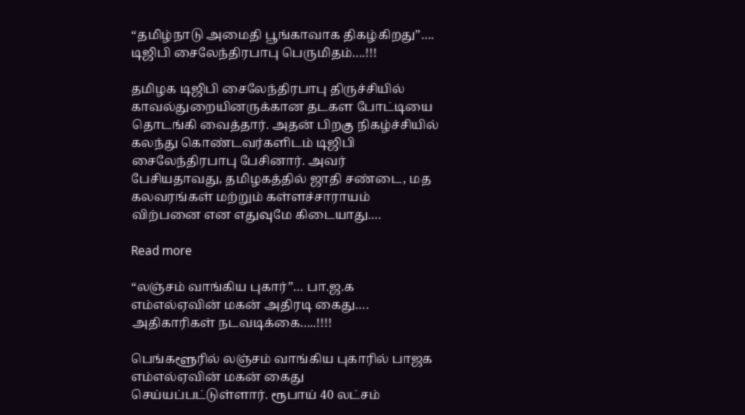“தமிழ்நாடு அமைதி பூங்காவாக திகழ்கிறது”…. டிஜிபி சைலேந்திரபாபு பெருமிதம்….!!!

தமிழக டிஜிபி சைலேந்திரபாபு திருச்சியில் காவல்துறையினருக்கான தடகள போட்டியை தொடங்கி வைத்தார். அதன் பிறகு நிகழ்ச்சியில் கலந்து கொண்டவர்களிடம் டிஜிபி சைலேந்திரபாபு பேசினார். அவர் பேசியதாவது, தமிழகத்தில் ஜாதி சண்டை, மத கலவரங்கள் மற்றும் கள்ளச்சாராயம் விற்பனை என எதுவுமே கிடையாது.…

Read more

“லஞ்சம் வாங்கிய புகார்”… பா.ஜ.க எம்எல்ஏவின் மகன் அதிரடி கைது…. அதிகாரிகள் நடவடிக்கை…..!!!!

பெங்களூரில் லஞ்சம் வாங்கிய புகாரில் பாஜக எம்எல்ஏவின் மகன் கைது செய்யப்பட்டுள்ளார். ரூபாய் 40 லட்சம்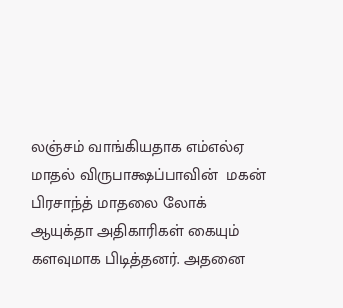லஞ்சம் வாங்கியதாக எம்எல்ஏ மாதல் விருபாக்ஷப்பாவின்  மகன் பிரசாந்த் மாதலை லோக் ஆயுக்தா அதிகாரிகள் கையும் களவுமாக பிடித்தனர். அதனை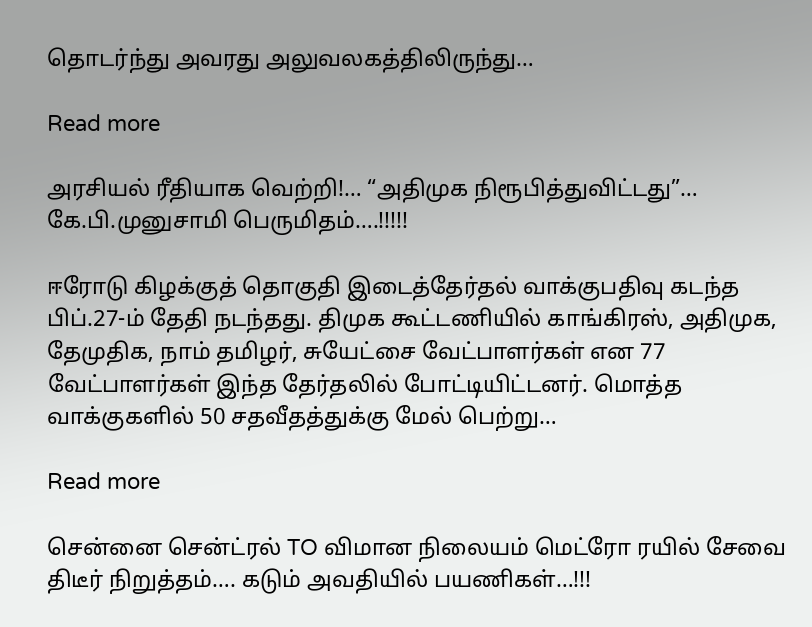தொடர்ந்து அவரது அலுவலகத்திலிருந்து…

Read more

அரசியல் ரீதியாக வெற்றி!… “அதிமுக நிரூபித்துவிட்டது”… கே.பி.முனுசாமி பெருமிதம்….!!!!!

ஈரோடு கிழக்குத் தொகுதி இடைத்தேர்தல் வாக்குபதிவு கடந்த பிப்.27-ம் தேதி நடந்தது. திமுக கூட்டணியில் காங்கிரஸ், அதிமுக, தேமுதிக, நாம் தமிழர், சுயேட்சை வேட்பாளர்கள் என 77 வேட்பாளர்கள் இந்த தேர்தலில் போட்டியிட்டனர். மொத்த வாக்குகளில் 50 சதவீதத்துக்கு மேல் பெற்று…

Read more

சென்னை சென்ட்ரல் TO விமான நிலையம் மெட்ரோ ரயில் சேவை திடீர் நிறுத்தம்…. கடும் அவதியில் பயணிகள்…!!!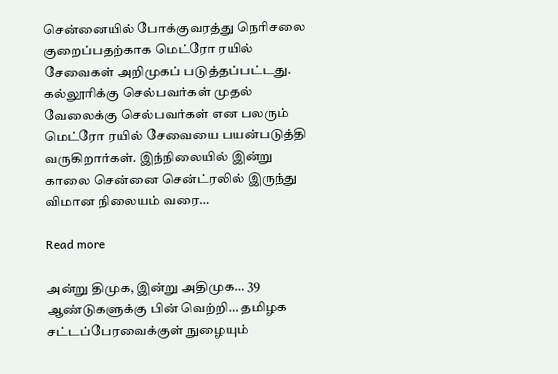சென்னையில் போக்குவரத்து நெரிசலை குறைப்பதற்காக மெட்ரோ ரயில் சேவைகள் அறிமுகப் படுத்தப்பட்டது. கல்லூரிக்கு செல்பவர்கள் முதல் வேலைக்கு செல்பவர்கள் என பலரும் மெட்ரோ ரயில் சேவையை பயன்படுத்தி வருகிறார்கள். இந்நிலையில் இன்று காலை சென்னை சென்ட்ரலில் இருந்து விமான நிலையம் வரை…

Read more

அன்று திமுக, இன்று அதிமுக… 39 ஆண்டுகளுக்கு பின் வெற்றி… தமிழக சட்டப்பேரவைக்குள் நுழையும்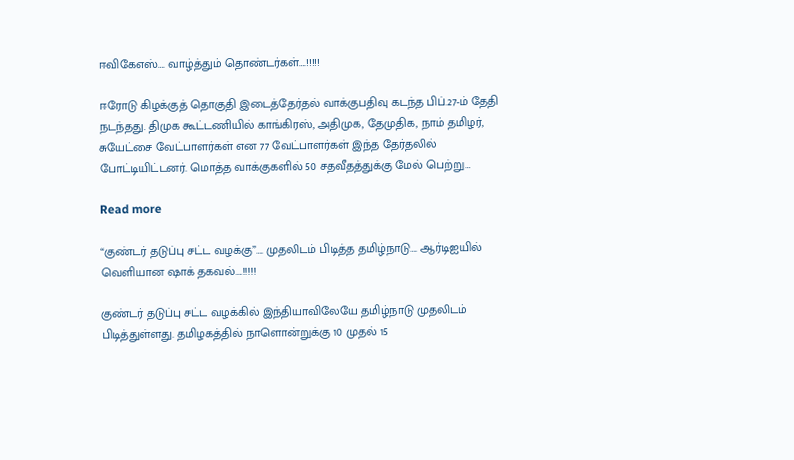ஈவிகேஎஸ்…. வாழ்த்தும் தொண்டர்கள்….!!!!!

ஈரோடு கிழக்குத் தொகுதி இடைத்தேர்தல் வாக்குபதிவு கடந்த பிப்.27-ம் தேதி நடந்தது. திமுக கூட்டணியில் காங்கிரஸ், அதிமுக, தேமுதிக, நாம் தமிழர், சுயேட்சை வேட்பாளர்கள் என 77 வேட்பாளர்கள் இந்த தேர்தலில் போட்டியிட்டனர். மொத்த வாக்குகளில் 50 சதவீதத்துக்கு மேல் பெற்று…

Read more

“குண்டர் தடுப்பு சட்ட வழக்கு”…. முதலிடம் பிடித்த தமிழ்நாடு…. ஆர்டிஐயில் வெளியான ஷாக் தகவல்….!!!!!

குண்டர் தடுப்பு சட்ட வழக்கில் இந்தியாவிலேயே தமிழ்நாடு முதலிடம் பிடித்துள்ளது. தமிழகத்தில் நாளொன்றுக்கு 10 முதல் 15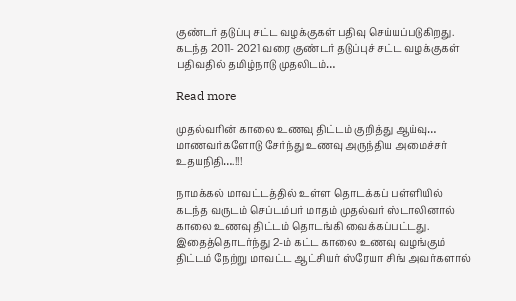குண்டர் தடுப்பு சட்ட வழக்குகள் பதிவு செய்யப்படுகிறது. கடந்த 2011- 2021 வரை குண்டர் தடுப்புச் சட்ட வழக்குகள் பதிவதில் தமிழ்நாடு முதலிடம்…

Read more

முதல்வரின் காலை உணவு திட்டம் குறித்து ஆய்வு… மாணவர்களோடு சேர்ந்து உணவு அருந்திய அமைச்சர் உதயநிதி….!!!

நாமக்கல் மாவட்டத்தில் உள்ள தொடக்கப் பள்ளியில் கடந்த வருடம் செப்டம்பர் மாதம் முதல்வர் ஸ்டாலினால் காலை உணவு திட்டம் தொடங்கி வைக்கப்பட்டது. இதைத்தொடர்ந்து 2-ம் கட்ட காலை உணவு வழங்கும் திட்டம் நேற்று மாவட்ட ஆட்சியர் ஸ்ரேயா சிங் அவர்களால்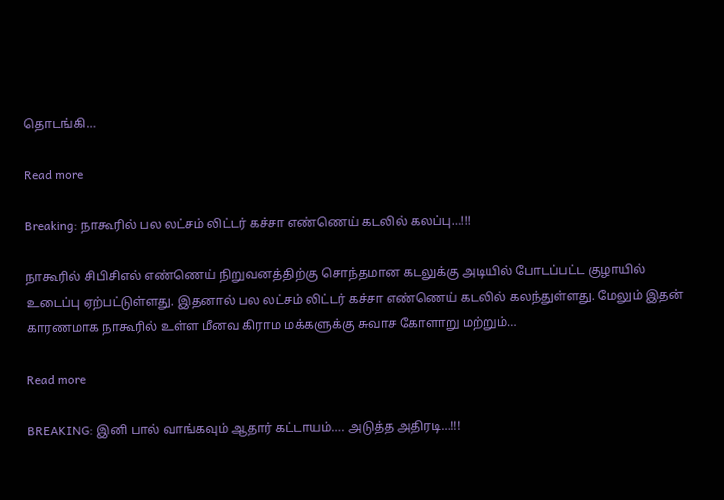தொடங்கி…

Read more

Breaking: நாகூரில் பல லட்சம் லிட்டர் கச்சா எண்ணெய் கடலில் கலப்பு…!!!

நாகூரில் சிபிசிஎல் எண்ணெய் நிறுவனத்திற்கு சொந்தமான கடலுக்கு அடியில் போடப்பட்ட குழாயில் உடைப்பு ஏற்பட்டுள்ளது. இதனால் பல லட்சம் லிட்டர் கச்சா எண்ணெய் கடலில் கலந்துள்ளது. மேலும் இதன் காரணமாக நாகூரில் உள்ள மீனவ கிராம மக்களுக்கு சுவாச கோளாறு மற்றும்…

Read more

BREAKING: இனி பால் வாங்கவும் ஆதார் கட்டாயம்…. அடுத்த அதிரடி…!!!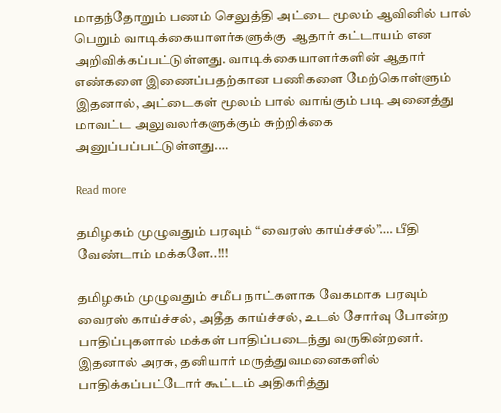மாதந்தோறும் பணம் செலுத்தி அட்டை மூலம் ஆவினில் பால் பெறும் வாடிக்கையாளர்களுக்கு  ஆதார் கட்டாயம் என அறிவிக்கப்பட்டுள்ளது. வாடிக்கையாளர்களின் ஆதார் எண்களை இணைப்பதற்கான பணிகளை மேற்கொள்ளும் இதனால், அட்டைகள் மூலம் பால் வாங்கும் படி அனைத்து மாவட்ட அலுவலர்களுக்கும் சுற்றிக்கை அனுப்பப்பட்டுள்ளது.…

Read more

தமிழகம் முழுவதும் பரவும் “வைரஸ் காய்ச்சல்”…. பீதி வேண்டாம் மக்களே..!!!

தமிழகம் முழுவதும் சமீப நாட்களாக வேகமாக பரவும் வைரஸ் காய்ச்சல், அதீத காய்ச்சல், உடல் சோர்வு போன்ற பாதிப்புகளால் மக்கள் பாதிப்படைந்து வருகின்றனர்.  இதனால் அரசு, தனியார் மருத்துவமனைகளில் பாதிக்கப்பட்டோர் கூட்டம் அதிகரித்து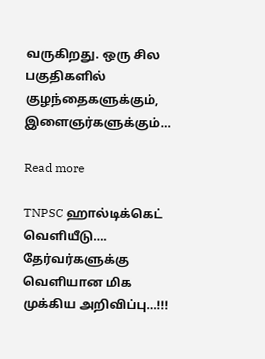வருகிறது. ஒரு சில பகுதிகளில் குழந்தைகளுக்கும், இளைஞர்களுக்கும்…

Read more

TNPSC ஹால்டிக்கெட் வெளியீடு…. தேர்வர்களுக்கு வெளியான மிக முக்கிய அறிவிப்பு…!!!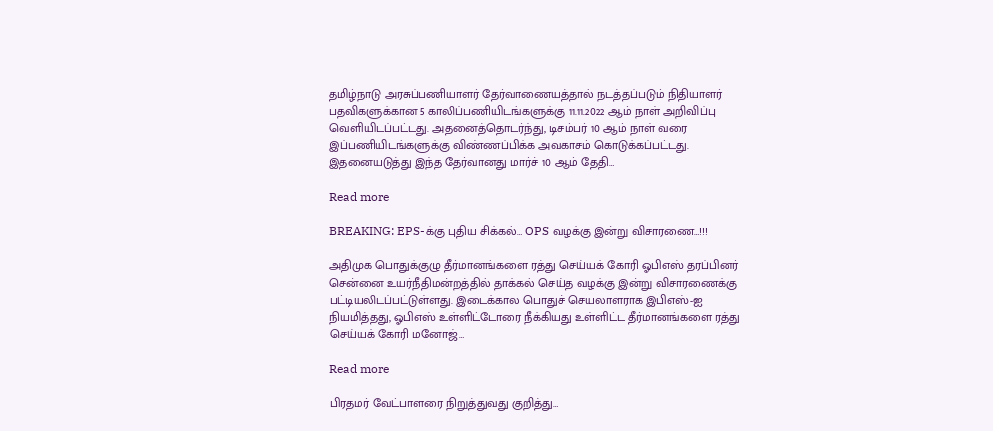தமிழ்நாடு அரசுப்பணியாளர் தேர்வாணையத்தால் நடத்தப்படும் நிதியாளர் பதவிகளுக்கான 5 காலிப்பணியிடங்களுக்கு 11.11.2022 ஆம் நாள் அறிவிப்பு வெளியிடப்பட்டது. அதனைத்தொடர்ந்து, டிசம்பர் 10 ஆம் நாள் வரை இப்பணியிடங்களுக்கு விண்ணப்பிக்க அவகாசம் கொடுக்கப்பட்டது. இதனையடுத்து இந்த தேர்வானது மார்ச் 10 ஆம் தேதி…

Read more

BREAKING: EPS-க்கு புதிய சிக்கல்… OPS வழக்கு இன்று விசாரணை…!!!

அதிமுக பொதுக்குழு தீர்மானங்களை ரத்து செய்யக் கோரி ஓபிஎஸ் தரப்பினர் சென்னை உயர்நீதிமன்றத்தில் தாக்கல் செய்த வழக்கு இன்று விசாரணைக்கு பட்டியலிடப்பட்டுள்ளது. இடைக்கால பொதுச் செயலாளராக இபிஎஸ்-ஐ நியமித்தது, ஓபிஎஸ் உள்ளிட்டோரை நீக்கியது உள்ளிட்ட தீர்மானங்களை ரத்து செய்யக் கோரி மனோஜ்…

Read more

பிரதமர் வேட்பாளரை நிறுத்துவது குறித்து…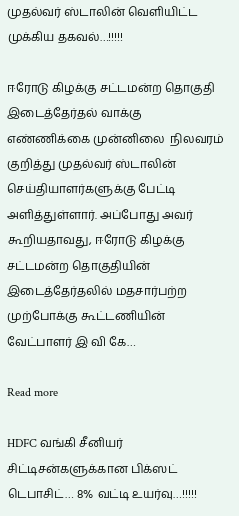முதல்வர் ஸ்டாலின் வெளியிட்ட முக்கிய தகவல்…!!!!!

ஈரோடு கிழக்கு சட்டமன்ற தொகுதி இடைத்தேர்தல் வாக்கு எண்ணிக்கை முன்னிலை  நிலவரம் குறித்து முதல்வர் ஸ்டாலின் செய்தியாளர்களுக்கு பேட்டி அளித்துள்ளார். அப்போது அவர் கூறியதாவது, ஈரோடு கிழக்கு சட்டமன்ற தொகுதியின் இடைத்தேர்தலில் மதசார்பற்ற முற்போக்கு கூட்டணியின் வேட்பாளர் இ வி கே…

Read more

HDFC வங்கி சீனியர் சிட்டிசன்களுக்கான பிக்ஸட் டெபாசிட்… 8% வட்டி உயர்வு…!!!!!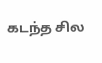கடந்த சில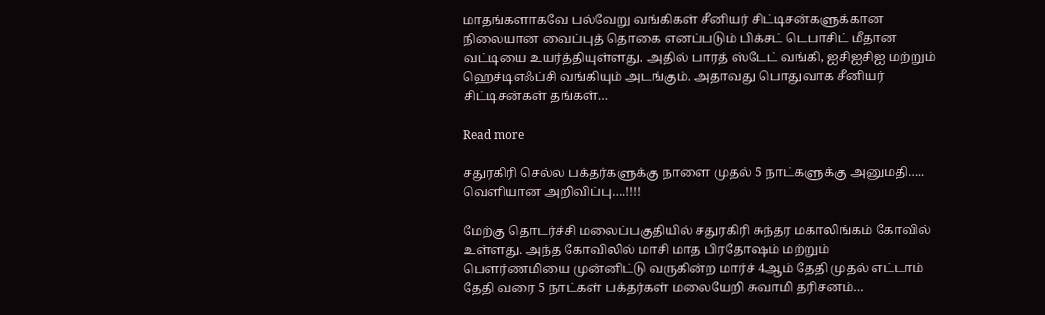மாதங்களாகவே பல்வேறு வங்கிகள் சீனியர் சிட்டிசன்களுக்கான நிலையான வைப்புத் தொகை எனப்படும் பிக்சட் டெபாசிட் மீதான வட்டியை உயர்த்தியுள்ளது. அதில் பாரத் ஸ்டேட் வங்கி, ஐசிஐசிஐ மற்றும் ஹெச்டிஎஃப்சி வங்கியும் அடங்கும். அதாவது பொதுவாக சீனியர் சிட்டிசன்கள் தங்கள்…

Read more

சதுரகிரி செல்ல பக்தர்களுக்கு நாளை முதல் 5 நாட்களுக்கு அனுமதி….. வெளியான அறிவிப்பு….!!!!

மேற்கு தொடர்ச்சி மலைப்பகுதியில் சதுரகிரி சுந்தர மகாலிங்கம் கோவில் உள்ளது. அந்த கோவிலில் மாசி மாத பிரதோஷம் மற்றும் பௌர்ணமியை முன்னிட்டு வருகின்ற மார்ச் 4ஆம் தேதி முதல் எட்டாம் தேதி வரை 5 நாட்கள் பக்தர்கள் மலையேறி சுவாமி தரிசனம்…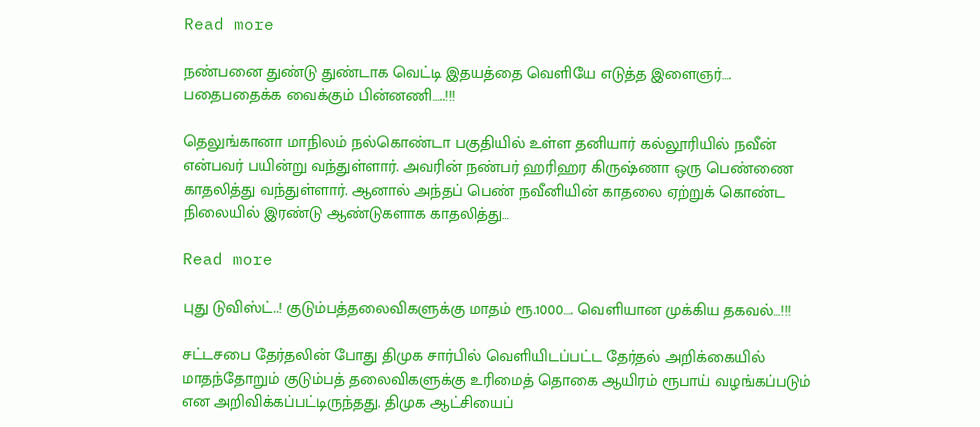Read more

நண்பனை துண்டு துண்டாக வெட்டி இதயத்தை வெளியே எடுத்த இளைஞர்…. பதைபதைக்க வைக்கும் பின்னணி…..!!!

தெலுங்கானா மாநிலம் நல்கொண்டா பகுதியில் உள்ள தனியார் கல்லூரியில் நவீன் என்பவர் பயின்று வந்துள்ளார். அவரின் நண்பர் ஹரிஹர கிருஷ்ணா ஒரு பெண்ணை காதலித்து வந்துள்ளார். ஆனால் அந்தப் பெண் நவீனியின் காதலை ஏற்றுக் கொண்ட நிலையில் இரண்டு ஆண்டுகளாக காதலித்து…

Read more

புது டுவிஸ்ட்..! குடும்பத்தலைவிகளுக்கு மாதம் ரூ.1000…. வெளியான முக்கிய தகவல்…!!!

சட்டசபை தேர்தலின் போது திமுக சார்பில் வெளியிடப்பட்ட தேர்தல் அறிக்கையில் மாதந்தோறும் குடும்பத் தலைவிகளுக்கு உரிமைத் தொகை ஆயிரம் ரூபாய் வழங்கப்படும் என அறிவிக்கப்பட்டிருந்தது. திமுக ஆட்சியைப்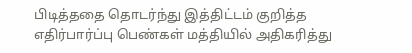பிடித்ததை தொடர்ந்து இத்திட்டம் குறித்த எதிர்பார்ப்பு பெண்கள் மத்தியில் அதிகரித்து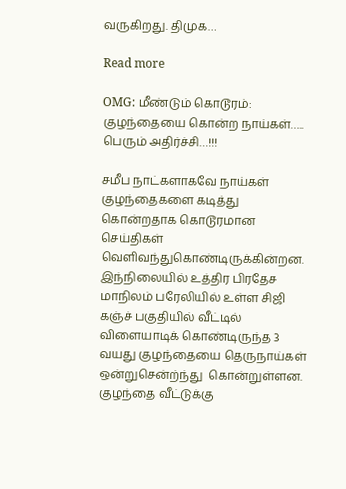வருகிறது. திமுக…

Read more

OMG: மீண்டும் கொடூரம்: குழந்தையை கொன்ற நாய்கள்….. பெரும் அதிர்ச்சி…!!!

சமீப நாட்களாகவே நாய்கள் குழந்தைகளை கடித்து கொன்றதாக கொடூரமான செய்திகள் வெளிவந்துகொண்டிருக்கின்றன. இந்நிலையில் உத்திர பிரதேச மாநிலம் பரேலியில் உள்ள சிஜி கஞ்ச் பகுதியில் வீட்டில் விளையாடிக் கொண்டிருந்த 3 வயது குழந்தையை தெருநாய்கள் ஒன்றுசென்ற்ந்து  கொன்றுள்ளன. குழந்தை வீட்டுக்கு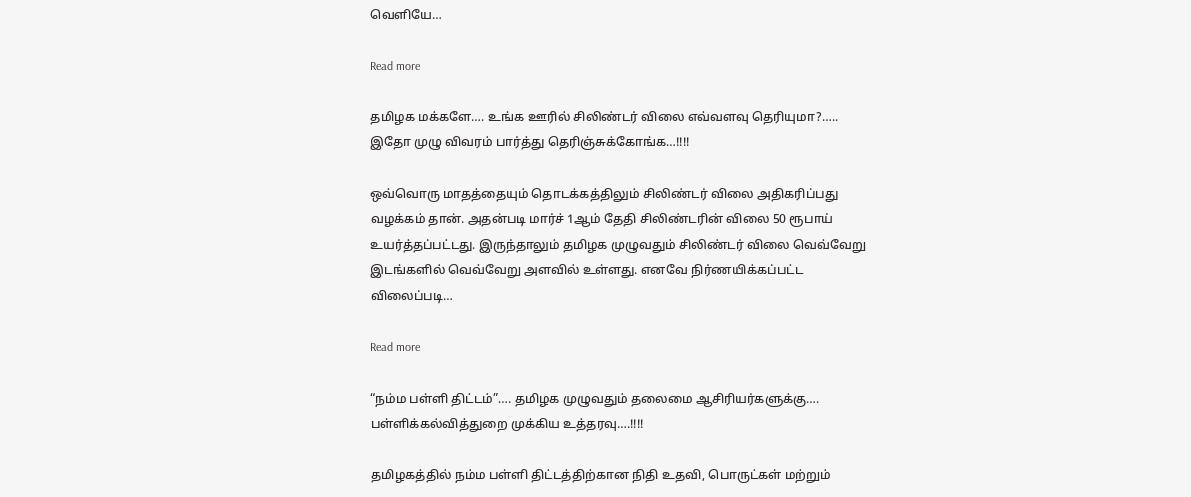வெளியே…

Read more

தமிழக மக்களே…. உங்க ஊரில் சிலிண்டர் விலை எவ்வளவு தெரியுமா?….. இதோ முழு விவரம் பார்த்து தெரிஞ்சுக்கோங்க…!!!!

ஒவ்வொரு மாதத்தையும் தொடக்கத்திலும் சிலிண்டர் விலை அதிகரிப்பது வழக்கம் தான். அதன்படி மார்ச் 1ஆம் தேதி சிலிண்டரின் விலை 50 ரூபாய் உயர்த்தப்பட்டது. இருந்தாலும் தமிழக முழுவதும் சிலிண்டர் விலை வெவ்வேறு இடங்களில் வெவ்வேறு அளவில் உள்ளது. எனவே நிர்ணயிக்கப்பட்ட விலைப்படி…

Read more

“நம்ம பள்ளி திட்டம்”…. தமிழக முழுவதும் தலைமை ஆசிரியர்களுக்கு…. பள்ளிக்கல்வித்துறை முக்கிய உத்தரவு….!!!!

தமிழகத்தில் நம்ம பள்ளி திட்டத்திற்கான நிதி உதவி, பொருட்கள் மற்றும்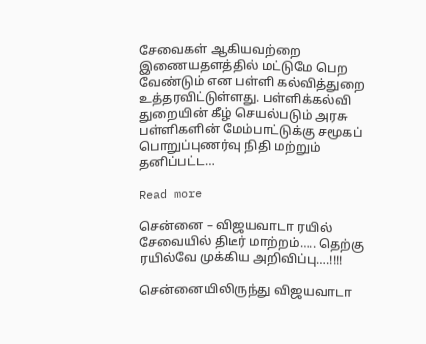சேவைகள் ஆகியவற்றை இணையதளத்தில் மட்டுமே பெற வேண்டும் என பள்ளி கல்வித்துறை உத்தரவிட்டுள்ளது. பள்ளிக்கல்வி துறையின் கீழ் செயல்படும் அரசு பள்ளிகளின் மேம்பாட்டுக்கு சமூகப் பொறுப்புணர்வு நிதி மற்றும் தனிப்பட்ட…

Read more

சென்னை – விஜயவாடா ரயில் சேவையில் திடீர் மாற்றம்….. தெற்கு ரயில்வே முக்கிய அறிவிப்பு….!!!!

சென்னையிலிருந்து விஜயவாடா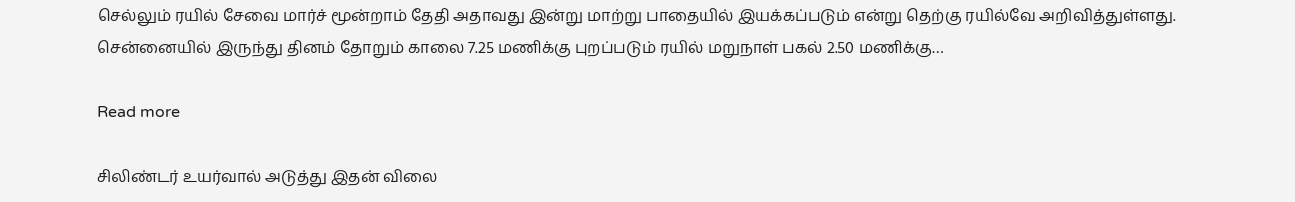செல்லும் ரயில் சேவை மார்ச் மூன்றாம் தேதி அதாவது இன்று மாற்று பாதையில் இயக்கப்படும் என்று தெற்கு ரயில்வே அறிவித்துள்ளது. சென்னையில் இருந்து தினம் தோறும் காலை 7.25 மணிக்கு புறப்படும் ரயில் மறுநாள் பகல் 2.50 மணிக்கு…

Read more

சிலிண்டர் உயர்வால் அடுத்து இதன் விலை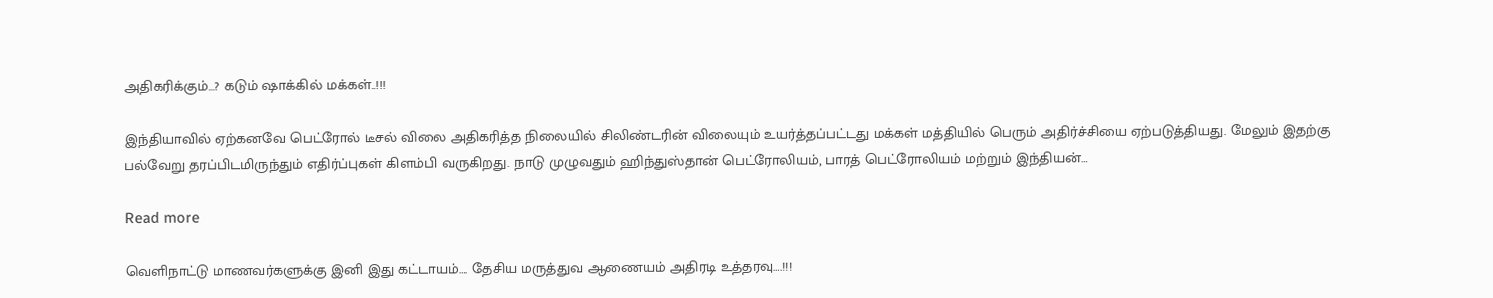அதிகரிக்கும்…? கடும் ஷாக்கில் மக்கள்..!!!

இந்தியாவில் ஏற்கனவே பெட்ரோல் டீசல் விலை அதிகரித்த நிலையில் சிலிண்டரின் விலையும் உயர்த்தப்பட்டது மக்கள் மத்தியில் பெரும் அதிர்ச்சியை ஏற்படுத்தியது. மேலும் இதற்கு பல்வேறு தரப்பிடமிருந்தும் எதிர்ப்புகள் கிளம்பி வருகிறது. நாடு முழுவதும் ஹிந்துஸ்தான் பெட்ரோலியம், பாரத் பெட்ரோலியம் மற்றும் இந்தியன்…

Read more

வெளிநாட்டு மாணவர்களுக்கு இனி இது கட்டாயம்…. தேசிய மருத்துவ ஆணையம் அதிரடி உத்தரவு….!!!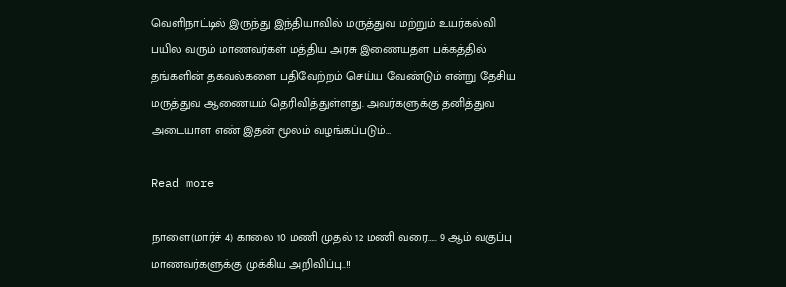வெளிநாட்டில் இருந்து இந்தியாவில் மருத்துவ மற்றும் உயர்கல்வி பயில வரும் மாணவர்கள் மத்திய அரசு இணையதள பக்கத்தில் தங்களின் தகவல்களை பதிவேற்றம் செய்ய வேண்டும் என்று தேசிய மருத்துவ ஆணையம் தெரிவித்துள்ளது. அவர்களுக்கு தனித்துவ அடையாள எண் இதன் மூலம் வழங்கப்படும்…

Read more

நாளை(மார்ச் 4) காலை 10 மணி முதல் 12 மணி வரை….. 9 ஆம் வகுப்பு மாணவர்களுக்கு முக்கிய அறிவிப்பு..!!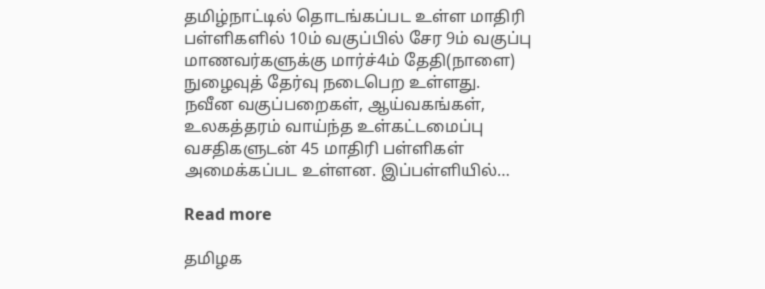தமிழ்நாட்டில் தொடங்கப்பட உள்ள மாதிரி பள்ளிகளில் 10ம் வகுப்பில் சேர 9ம் வகுப்பு மாணவர்களுக்கு மார்ச்4ம் தேதி(நாளை) நுழைவுத் தேர்வு நடைபெற உள்ளது. நவீன வகுப்பறைகள், ஆய்வகங்கள், உலகத்தரம் வாய்ந்த உள்கட்டமைப்பு வசதிகளுடன் 45 மாதிரி பள்ளிகள் அமைக்கப்பட உள்ளன. இப்பள்ளியில்…

Read more

தமிழக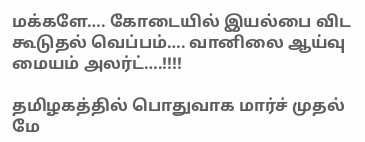மக்களே…. கோடையில் இயல்பை விட கூடுதல் வெப்பம்…. வானிலை ஆய்வு மையம் அலர்ட்….!!!!

தமிழகத்தில் பொதுவாக மார்ச் முதல் மே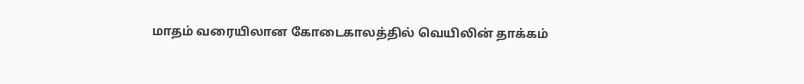மாதம் வரையிலான கோடைகாலத்தில் வெயிலின் தாக்கம்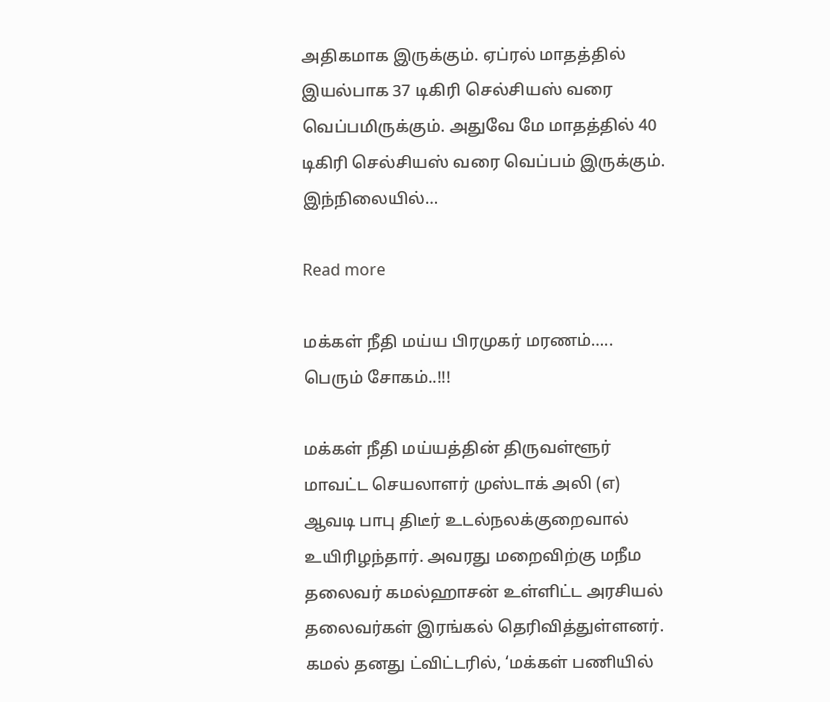அதிகமாக இருக்கும். ஏப்ரல் மாதத்தில் இயல்பாக 37 டிகிரி செல்சியஸ் வரை வெப்பமிருக்கும். அதுவே மே மாதத்தில் 40 டிகிரி செல்சியஸ் வரை வெப்பம் இருக்கும். இந்நிலையில்…

Read more

மக்கள் நீதி மய்ய பிரமுகர் மரணம்….. பெரும் சோகம்..!!!

மக்கள் நீதி மய்யத்தின் திருவள்ளூர் மாவட்ட செயலாளர் முஸ்டாக் அலி (எ) ஆவடி பாபு திடீர் உடல்நலக்குறைவால் உயிரிழந்தார். அவரது மறைவிற்கு மநீம தலைவர் கமல்ஹாசன் உள்ளிட்ட அரசியல் தலைவர்கள் இரங்கல் தெரிவித்துள்ளனர். கமல் தனது ட்விட்டரில், ‘மக்கள் பணியில்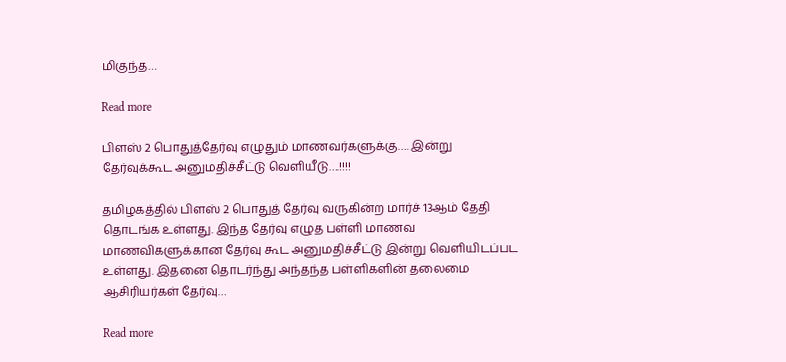மிகுந்த…

Read more

பிளஸ் 2 பொதுத்தேர்வு எழுதும் மாணவர்களுக்கு…. இன்று தேர்வுக்கூட அனுமதிச்சீட்டு வெளியீடு….!!!!

தமிழகத்தில் பிளஸ் 2 பொதுத் தேர்வு வருகின்ற மார்ச் 13ஆம் தேதி தொடங்க உள்ளது. இந்த தேர்வு எழுத பள்ளி மாணவ மாணவிகளுக்கான தேர்வு கூட அனுமதிச்சீட்டு இன்று வெளியிடப்பட உள்ளது. இதனை தொடர்ந்து அந்தந்த பள்ளிகளின் தலைமை ஆசிரியர்கள் தேர்வு…

Read more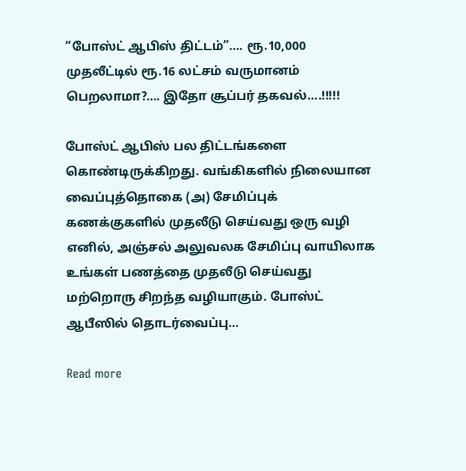“போஸ்ட் ஆபிஸ் திட்டம்”…. ரூ.10,000 முதலீட்டில் ரூ.16 லட்சம் வருமானம் பெறலாமா?…. இதோ சூப்பர் தகவல்….!!!!!

போஸ்ட் ஆபிஸ் பல திட்டங்களை கொண்டிருக்கிறது. வங்கிகளில் நிலையான வைப்புத்தொகை (அ) சேமிப்புக் கணக்குகளில் முதலீடு செய்வது ஒரு வழி எனில், அஞ்சல் அலுவலக சேமிப்பு வாயிலாக உங்கள் பணத்தை முதலீடு செய்வது மற்றொரு சிறந்த வழியாகும். போஸ்ட் ஆபீஸில் தொடர்வைப்பு…

Read more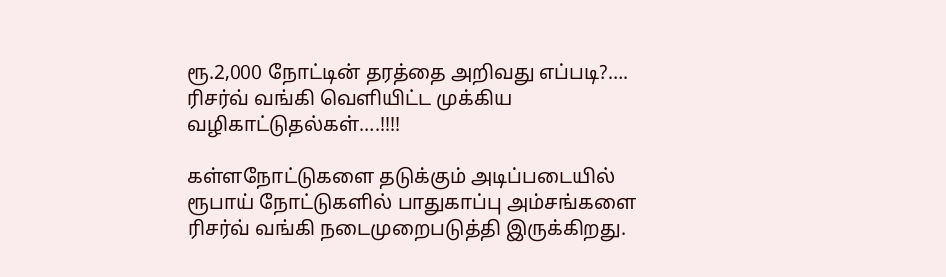ரூ.2,000 நோட்டின் தரத்தை அறிவது எப்படி?…. ரிசர்வ் வங்கி வெளியிட்ட முக்கிய வழிகாட்டுதல்கள்….!!!!

கள்ளநோட்டுகளை தடுக்கும் அடிப்படையில் ரூபாய் நோட்டுகளில் பாதுகாப்பு அம்சங்களை ரிசர்வ் வங்கி நடைமுறைபடுத்தி இருக்கிறது.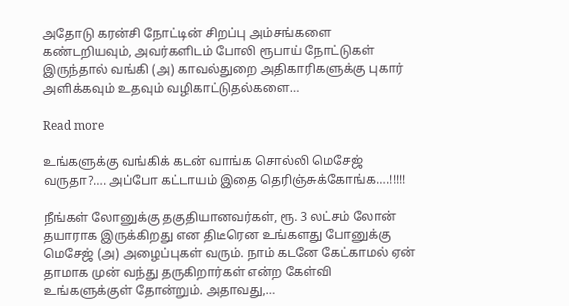அதோடு கரன்சி நோட்டின் சிறப்பு அம்சங்களை கண்டறியவும், அவர்களிடம் போலி ரூபாய் நோட்டுகள் இருந்தால் வங்கி (அ) காவல்துறை அதிகாரிகளுக்கு புகார் அளிக்கவும் உதவும் வழிகாட்டுதல்களை…

Read more

உங்களுக்கு வங்கிக் கடன் வாங்க சொல்லி மெசேஜ் வருதா?…. அப்போ கட்டாயம் இதை தெரிஞ்சுக்கோங்க….!!!!!

நீங்கள் லோனுக்கு தகுதியானவர்கள், ரூ. 3 லட்சம் லோன் தயாராக இருக்கிறது என திடீரென உங்களது போனுக்கு மெசேஜ் (அ) அழைப்புகள் வரும். நாம் கடனே கேட்காமல் ஏன் தாமாக முன் வந்து தருகிறார்கள் என்ற கேள்வி உங்களுக்குள் தோன்றும். அதாவது,…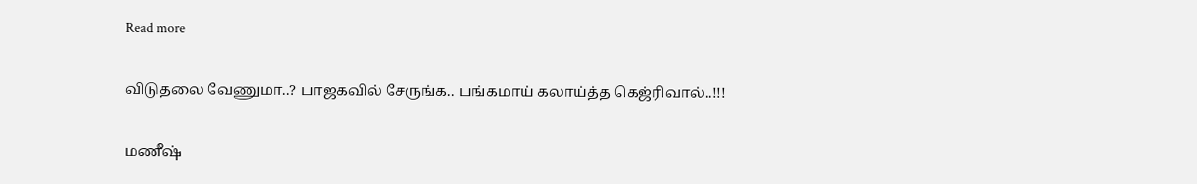Read more

விடுதலை வேணுமா..? பாஜகவில் சேருங்க.. பங்கமாய் கலாய்த்த கெஜ்ரிவால்..!!!

மணீஷ்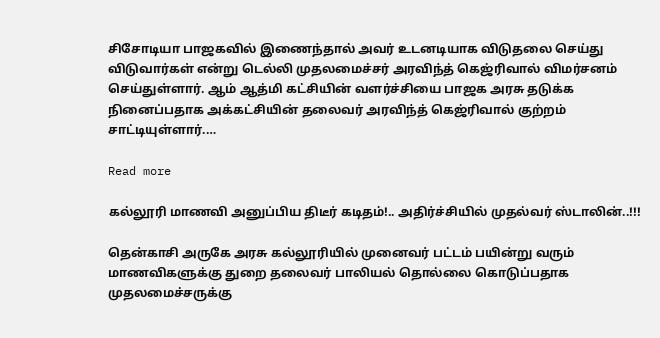சிசோடியா பாஜகவில் இணைந்தால் அவர் உடனடியாக விடுதலை செய்து விடுவார்கள் என்று டெல்லி முதலமைச்சர் அரவிந்த் கெஜ்ரிவால் விமர்சனம் செய்துள்ளார். ஆம் ஆத்மி கட்சியின் வளர்ச்சியை பாஜக அரசு தடுக்க நினைப்பதாக அக்கட்சியின் தலைவர் அரவிந்த் கெஜ்ரிவால் குற்றம் சாட்டியுள்ளார்.…

Read more

கல்லூரி மாணவி அனுப்பிய திடீர் கடிதம்!.. அதிர்ச்சியில் முதல்வர் ஸ்டாலின்..!!!

தென்காசி அருகே அரசு கல்லூரியில் முனைவர் பட்டம் பயின்று வரும் மாணவிகளுக்கு துறை தலைவர் பாலியல் தொல்லை கொடுப்பதாக முதலமைச்சருக்கு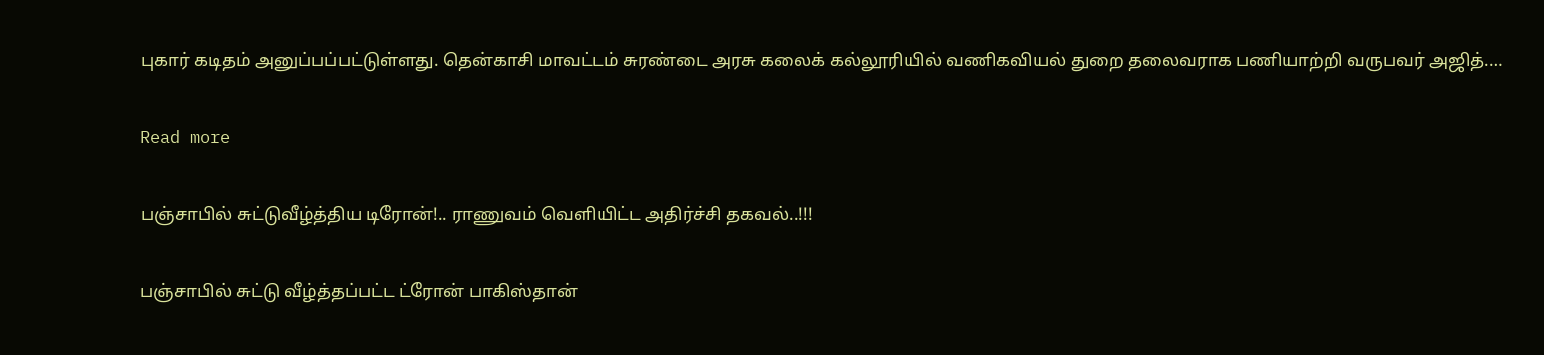புகார் கடிதம் அனுப்பப்பட்டுள்ளது. தென்காசி மாவட்டம் சுரண்டை அரசு கலைக் கல்லூரியில் வணிகவியல் துறை தலைவராக பணியாற்றி வருபவர் அஜித்.…

Read more

பஞ்சாபில் சுட்டுவீழ்த்திய டிரோன்!.. ராணுவம் வெளியிட்ட அதிர்ச்சி தகவல்..!!!

பஞ்சாபில் சுட்டு வீழ்த்தப்பட்ட ட்ரோன் பாகிஸ்தான்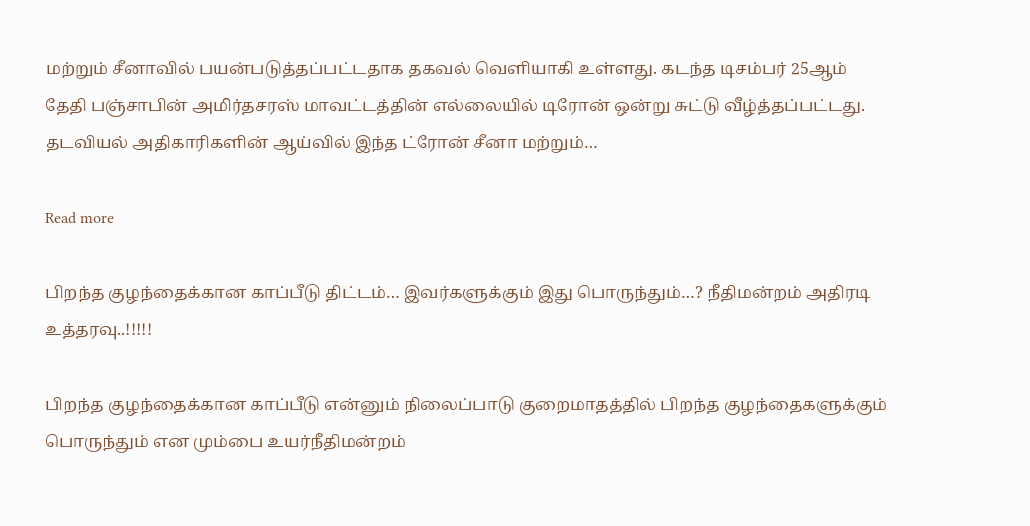மற்றும் சீனாவில் பயன்படுத்தப்பட்டதாக தகவல் வெளியாகி உள்ளது. கடந்த டிசம்பர் 25ஆம் தேதி பஞ்சாபின் அமிர்தசரஸ் மாவட்டத்தின் எல்லையில் டிரோன் ஒன்று சுட்டு வீழ்த்தப்பட்டது. தடவியல் அதிகாரிகளின் ஆய்வில் இந்த ட்ரோன் சீனா மற்றும்…

Read more

பிறந்த குழந்தைக்கான காப்பீடு திட்டம்… இவர்களுக்கும் இது பொருந்தும்…? நீதிமன்றம் அதிரடி உத்தரவு..!!!!!

பிறந்த குழந்தைக்கான காப்பீடு என்னும் நிலைப்பாடு குறைமாதத்தில் பிறந்த குழந்தைகளுக்கும் பொருந்தும் என மும்பை உயர்நீதிமன்றம்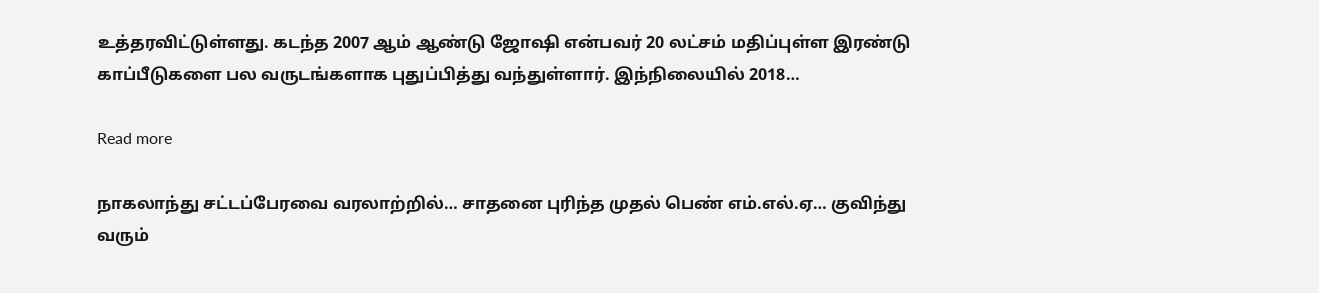உத்தரவிட்டுள்ளது. கடந்த 2007 ஆம் ஆண்டு ஜோஷி என்பவர் 20 லட்சம் மதிப்புள்ள இரண்டு காப்பீடுகளை பல வருடங்களாக புதுப்பித்து வந்துள்ளார். இந்நிலையில் 2018…

Read more

நாகலாந்து சட்டப்பேரவை வரலாற்றில்… சாதனை புரிந்த முதல் பெண் எம்.எல்.ஏ… குவிந்து வரும்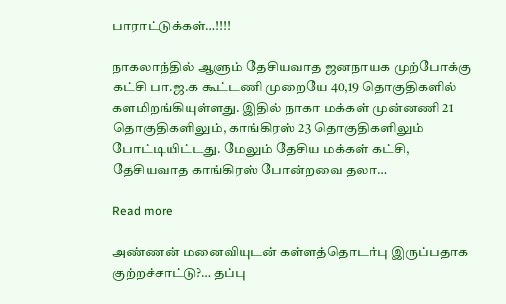பாராட்டுக்கள்…!!!!

நாகலாந்தில் ஆளும் தேசியவாத ஜனநாயக முற்போக்கு கட்சி பா.ஜ.க கூட்டணி முறையே 40,19 தொகுதிகளில் களமிறங்கியுள்ளது. இதில் நாகா மக்கள் முன்னணி 21 தொகுதிகளிலும், காங்கிரஸ் 23 தொகுதிகளிலும் போட்டியிட்டது. மேலும் தேசிய மக்கள் கட்சி, தேசியவாத காங்கிரஸ் போன்றவை தலா…

Read more

அண்ணன் மனைவியுடன் கள்ளத்தொடர்பு இருப்பதாக குற்றச்சாட்டு?… தப்பு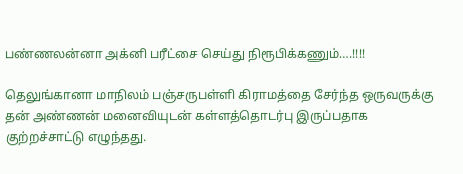பண்ணலன்னா அக்னி பரீட்சை செய்து நிரூபிக்கணும்….!!!!

தெலுங்கானா மாநிலம் பஞ்சருபள்ளி கிராமத்தை சேர்ந்த ஒருவருக்கு தன் அண்ணன் மனைவியுடன் கள்ளத்தொடர்பு இருப்பதாக குற்றச்சாட்டு எழுந்தது.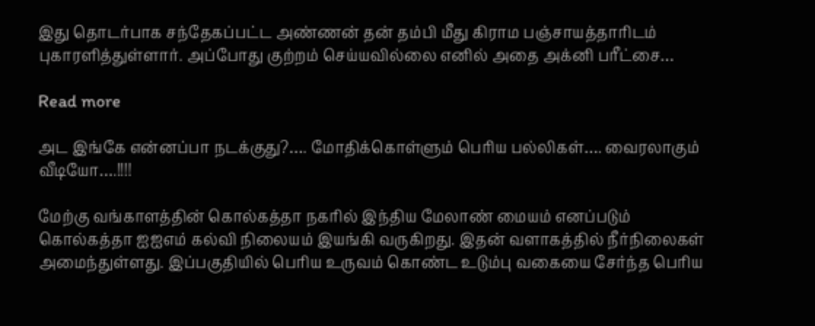இது தொடர்பாக சந்தேகப்பட்ட அண்ணன் தன் தம்பி மீது கிராம பஞ்சாயத்தாரிடம் புகாரளித்துள்ளார். அப்போது குற்றம் செய்யவில்லை எனில் அதை அக்னி பரீட்சை…

Read more

அட இங்கே என்னப்பா நடக்குது?…. மோதிக்கொள்ளும் பெரிய பல்லிகள்…. வைரலாகும் வீடியோ….!!!!

மேற்கு வங்காளத்தின் கொல்கத்தா நகரில் இந்திய மேலாண் மையம் எனப்படும் கொல்கத்தா ஐஐஎம் கல்வி நிலையம் இயங்கி வருகிறது. இதன் வளாகத்தில் நீர்நிலைகள் அமைந்துள்ளது. இப்பகுதியில் பெரிய உருவம் கொண்ட உடும்பு வகையை சேர்ந்த பெரிய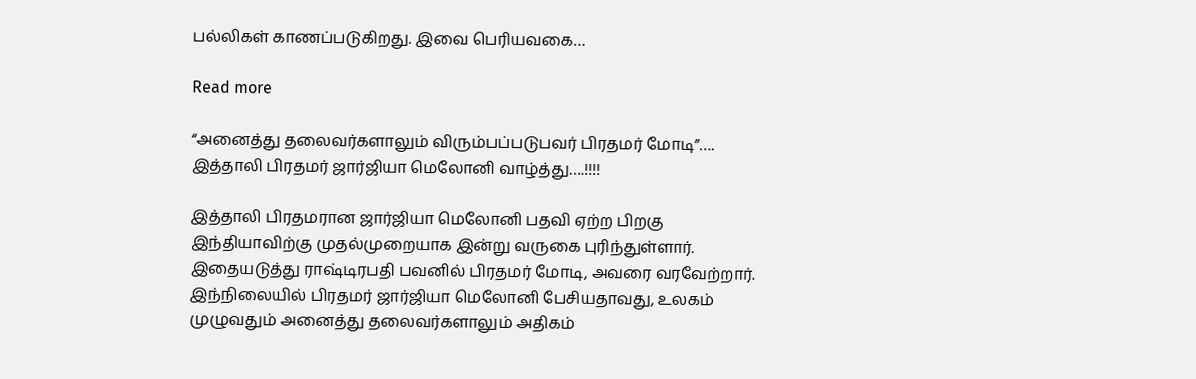பல்லிகள் காணப்படுகிறது. இவை பெரியவகை…

Read more

“அனைத்து தலைவர்களாலும் விரும்பப்படுபவர் பிரதமர் மோடி”…. இத்தாலி பிரதமர் ஜார்ஜியா மெலோனி வாழ்த்து….!!!!

இத்தாலி பிரதமரான ஜார்ஜியா மெலோனி பதவி ஏற்ற பிறகு இந்தியாவிற்கு முதல்முறையாக இன்று வருகை புரிந்துள்ளார். இதையடுத்து ராஷ்டிரபதி பவனில் பிரதமர் மோடி, அவரை வரவேற்றார். இந்நிலையில் பிரதமர் ஜார்ஜியா மெலோனி பேசியதாவது, உலகம் முழுவதும் அனைத்து தலைவர்களாலும் அதிகம்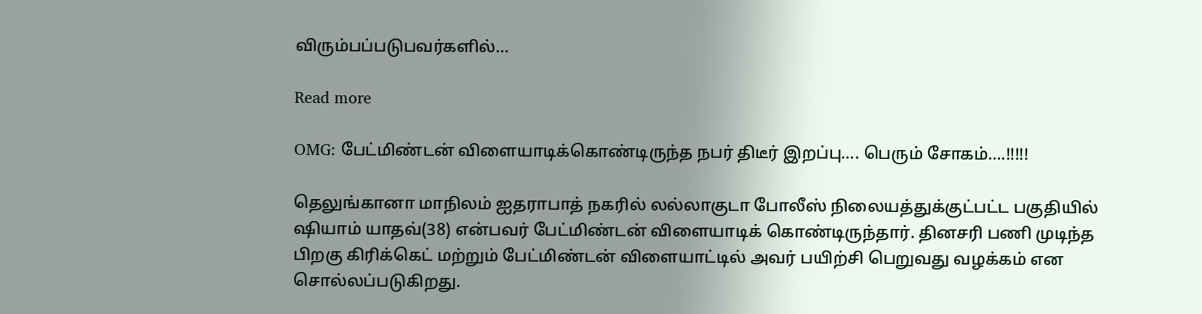விரும்பப்படுபவர்களில்…

Read more

OMG: பேட்மிண்டன் விளையாடிக்கொண்டிருந்த நபர் திடீர் இறப்பு…. பெரும் சோகம்….!!!!!

தெலுங்கானா மாநிலம் ஐதராபாத் நகரில் லல்லாகுடா போலீஸ் நிலையத்துக்குட்பட்ட பகுதியில் ஷியாம் யாதவ்(38) என்பவர் பேட்மிண்டன் விளையாடிக் கொண்டிருந்தார். தினசரி பணி முடிந்த பிறகு கிரிக்கெட் மற்றும் பேட்மிண்டன் விளையாட்டில் அவர் பயிற்சி பெறுவது வழக்கம் என சொல்லப்படுகிறது.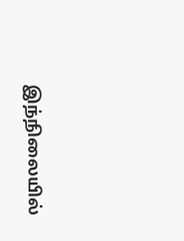இந்நிலையில்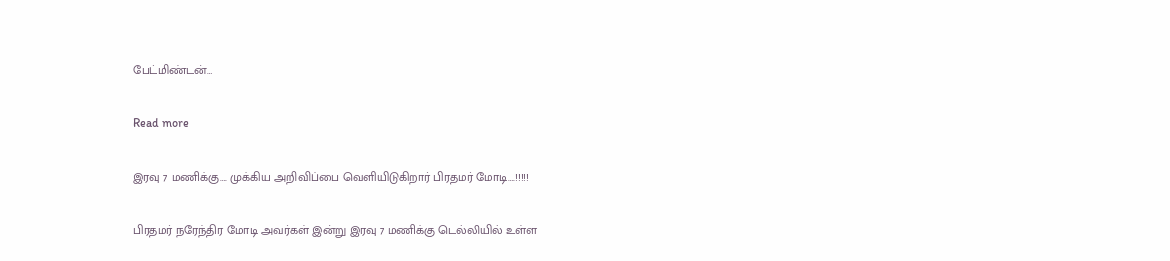பேட்மிண்டன்…

Read more

இரவு 7 மணிக்கு…. முக்கிய அறிவிப்பை வெளியிடுகிறார் பிரதமர் மோடி….!!!!!

பிரதமர் நரேந்திர மோடி அவர்கள் இன்று இரவு 7 மணிக்கு டெல்லியில் உள்ள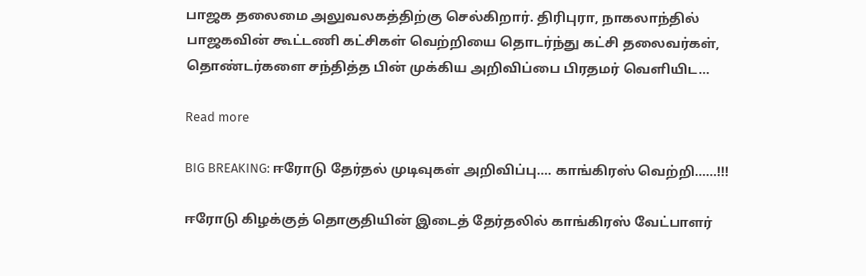பாஜக தலைமை அலுவலகத்திற்கு செல்கிறார். திரிபுரா, நாகலாந்தில் பாஜகவின் கூட்டணி கட்சிகள் வெற்றியை தொடர்ந்து கட்சி தலைவர்கள், தொண்டர்களை சந்தித்த பின் முக்கிய அறிவிப்பை பிரதமர் வெளியிட…

Read more

BIG BREAKING: ஈரோடு தேர்தல் முடிவுகள் அறிவிப்பு…. காங்கிரஸ் வெற்றி……!!!

ஈரோடு கிழக்குத் தொகுதியின் இடைத் தேர்தலில் காங்கிரஸ் வேட்பாளர்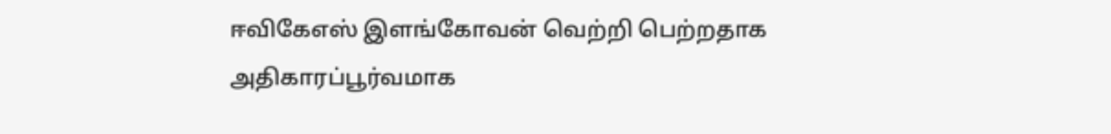ஈவிகேஎஸ் இளங்கோவன் வெற்றி பெற்றதாக அதிகாரப்பூர்வமாக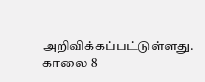அறிவிக்கப்பட்டுள்ளது. காலை 8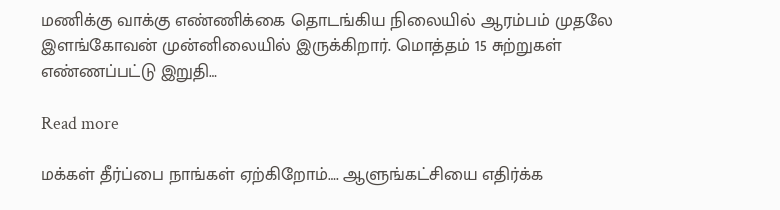மணிக்கு வாக்கு எண்ணிக்கை தொடங்கிய நிலையில் ஆரம்பம் முதலே இளங்கோவன் முன்னிலையில் இருக்கிறார். மொத்தம் 15 சுற்றுகள் எண்ணப்பட்டு இறுதி…

Read more

மக்கள் தீர்ப்பை நாங்கள் ஏற்கிறோம்…. ஆளுங்கட்சியை எதிர்க்க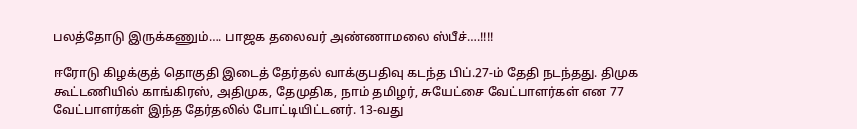பலத்தோடு இருக்கணும்…. பாஜக தலைவர் அண்ணாமலை ஸ்பீச்….!!!!

ஈரோடு கிழக்குத் தொகுதி இடைத் தேர்தல் வாக்குபதிவு கடந்த பிப்.27-ம் தேதி நடந்தது. திமுக கூட்டணியில் காங்கிரஸ், அதிமுக, தேமுதிக, நாம் தமிழர், சுயேட்சை வேட்பாளர்கள் என 77 வேட்பாளர்கள் இந்த தேர்தலில் போட்டியிட்டனர். 13-வது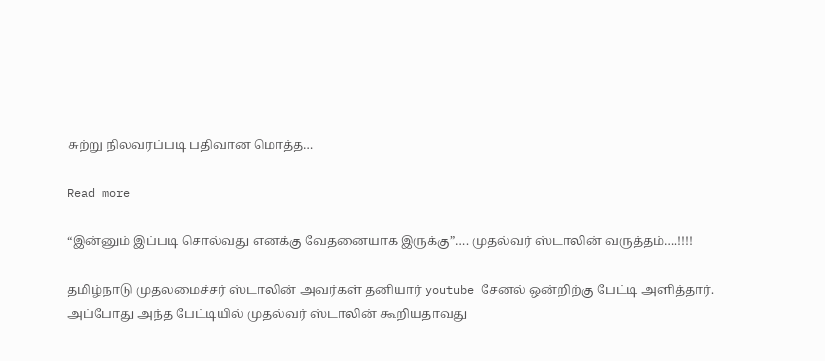சுற்று நிலவரப்படி பதிவான மொத்த…

Read more

“இன்னும் இப்படி சொல்வது எனக்கு வேதனையாக இருக்கு”…. முதல்வர் ஸ்டாலின் வருத்தம்….!!!!

தமிழ்நாடு முதலமைச்சர் ஸ்டாலின் அவர்கள் தனியார் youtube சேனல் ஒன்றிற்கு பேட்டி அளித்தார். அப்போது அந்த பேட்டியில் முதல்வர் ஸ்டாலின் கூறியதாவது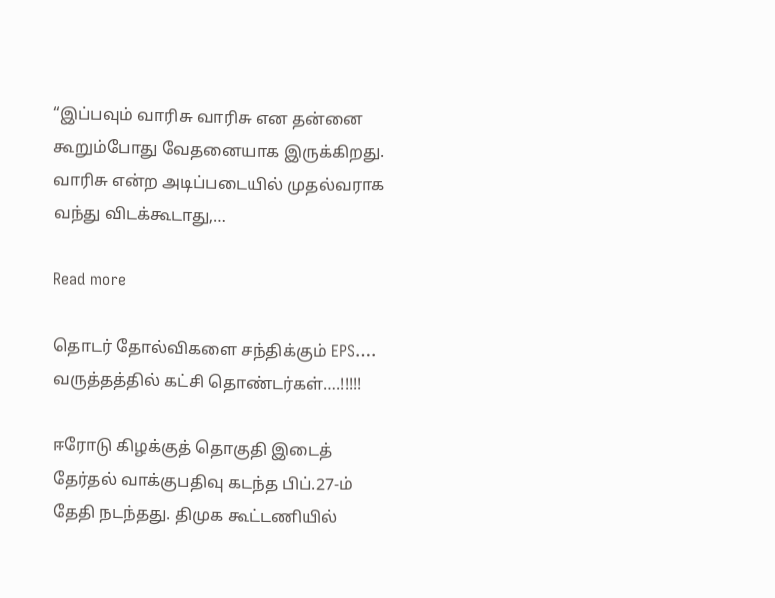“இப்பவும் வாரிசு வாரிசு என தன்னை கூறும்போது வேதனையாக இருக்கிறது. வாரிசு என்ற அடிப்படையில் முதல்வராக வந்து விடக்கூடாது,…

Read more

தொடர் தோல்விகளை சந்திக்கும் EPS…. வருத்தத்தில் கட்சி தொண்டர்கள்….!!!!!

ஈரோடு கிழக்குத் தொகுதி இடைத் தேர்தல் வாக்குபதிவு கடந்த பிப்.27-ம் தேதி நடந்தது. திமுக கூட்டணியில்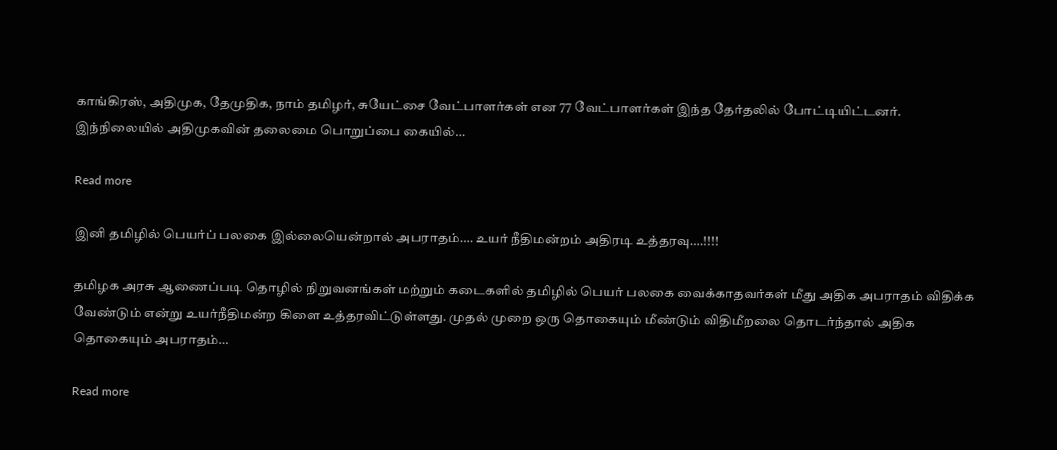காங்கிரஸ், அதிமுக, தேமுதிக, நாம் தமிழர், சுயேட்சை வேட்பாளர்கள் என 77 வேட்பாளர்கள் இந்த தேர்தலில் போட்டியிட்டனர். இந்நிலையில் அதிமுகவின் தலைமை பொறுப்பை கையில்…

Read more

இனி தமிழில் பெயர்ப் பலகை இல்லையென்றால் அபராதம்…. உயர் நீதிமன்றம் அதிரடி உத்தரவு….!!!!

தமிழக அரசு ஆணைப்படி தொழில் நிறுவனங்கள் மற்றும் கடைகளில் தமிழில் பெயர் பலகை வைக்காதவர்கள் மீது அதிக அபராதம் விதிக்க வேண்டும் என்று உயர்நீதிமன்ற கிளை உத்தரவிட்டுள்ளது. முதல் முறை ஒரு தொகையும் மீண்டும் விதிமீறலை தொடர்ந்தால் அதிக தொகையும் அபராதம்…

Read more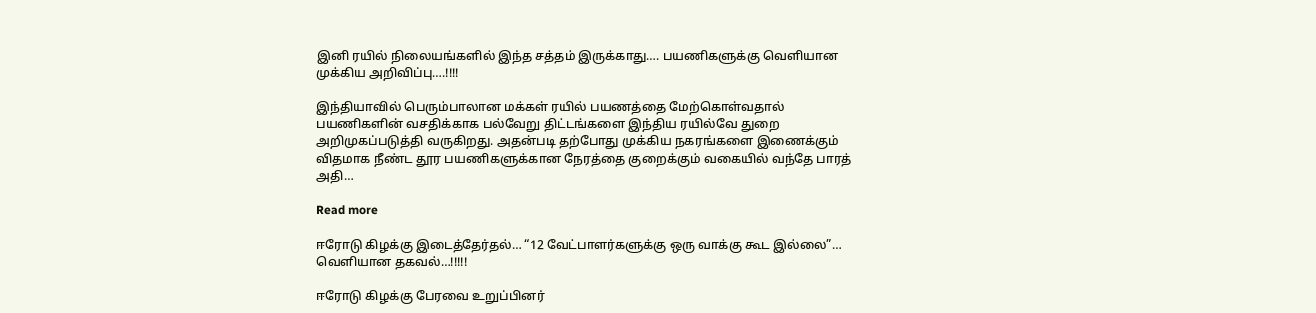இனி ரயில் நிலையங்களில் இந்த சத்தம் இருக்காது…. பயணிகளுக்கு வெளியான முக்கிய அறிவிப்பு….!!!!

இந்தியாவில் பெரும்பாலான மக்கள் ரயில் பயணத்தை மேற்கொள்வதால் பயணிகளின் வசதிக்காக பல்வேறு திட்டங்களை இந்திய ரயில்வே துறை அறிமுகப்படுத்தி வருகிறது. அதன்படி தற்போது முக்கிய நகரங்களை இணைக்கும் விதமாக நீண்ட தூர பயணிகளுக்கான நேரத்தை குறைக்கும் வகையில் வந்தே பாரத் அதி…

Read more

ஈரோடு கிழக்கு இடைத்தேர்தல்… “12 வேட்பாளர்களுக்கு ஒரு வாக்கு கூட இல்லை”… வெளியான தகவல்…!!!!!

ஈரோடு கிழக்கு பேரவை உறுப்பினர்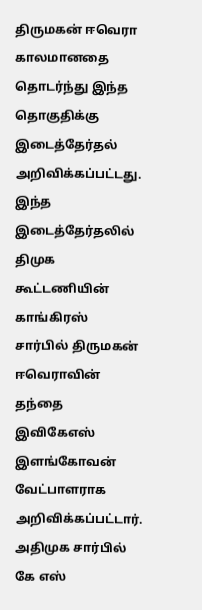திருமகன் ஈவெரா காலமானதை தொடர்ந்து இந்த தொகுதிக்கு இடைத்தேர்தல் அறிவிக்கப்பட்டது. இந்த இடைத்தேர்தலில் திமுக கூட்டணியின் காங்கிரஸ் சார்பில் திருமகன் ஈவெராவின் தந்தை இவிகேஎஸ் இளங்கோவன் வேட்பாளராக அறிவிக்கப்பட்டார். அதிமுக சார்பில் கே எஸ்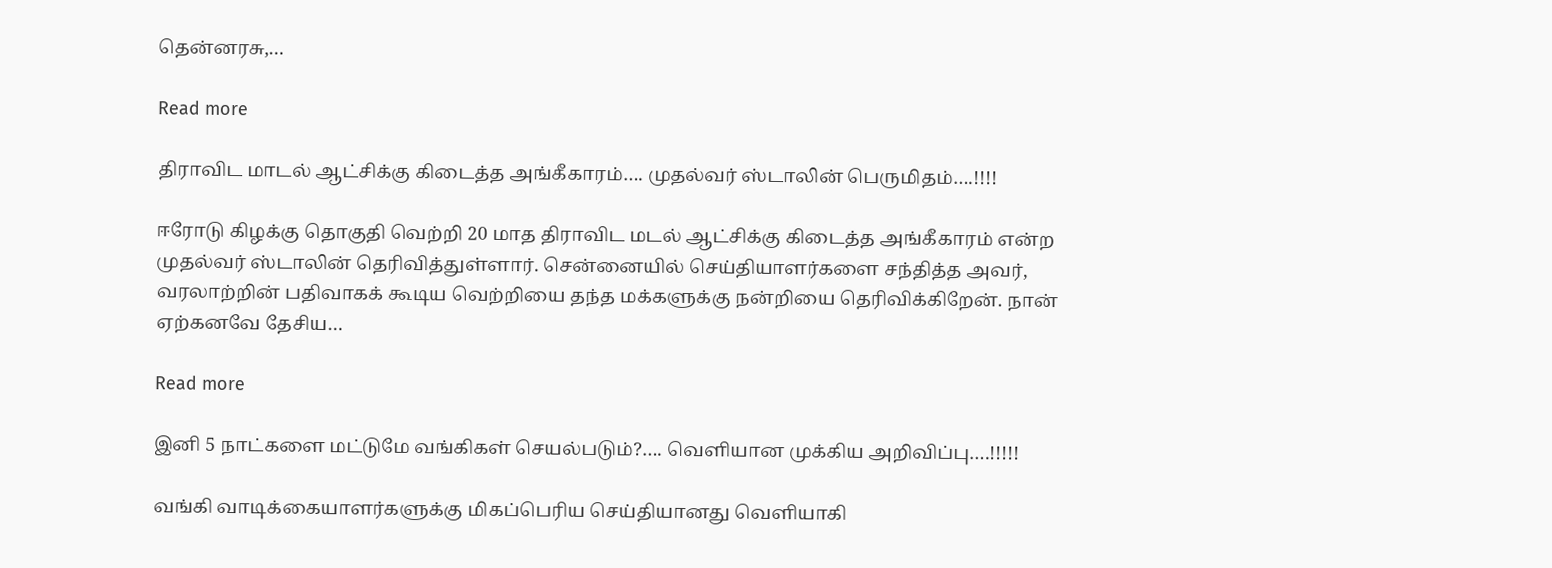தென்னரசு,…

Read more

திராவிட மாடல் ஆட்சிக்கு கிடைத்த அங்கீகாரம்…. முதல்வர் ஸ்டாலின் பெருமிதம்….!!!!

ஈரோடு கிழக்கு தொகுதி வெற்றி 20 மாத திராவிட மடல் ஆட்சிக்கு கிடைத்த அங்கீகாரம் என்ற முதல்வர் ஸ்டாலின் தெரிவித்துள்ளார். சென்னையில் செய்தியாளர்களை சந்தித்த அவர், வரலாற்றின் பதிவாகக் கூடிய வெற்றியை தந்த மக்களுக்கு நன்றியை தெரிவிக்கிறேன். நான் ஏற்கனவே தேசிய…

Read more

இனி 5 நாட்களை மட்டுமே வங்கிகள் செயல்படும்?…. வெளியான முக்கிய அறிவிப்பு….!!!!!

வங்கி வாடிக்கையாளர்களுக்கு மிகப்பெரிய செய்தியானது வெளியாகி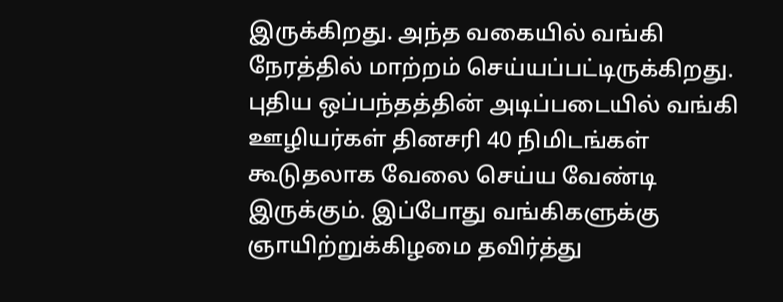இருக்கிறது. அந்த வகையில் வங்கி நேரத்தில் மாற்றம் செய்யப்பட்டிருக்கிறது. புதிய ஒப்பந்தத்தின் அடிப்படையில் வங்கி ஊழியர்கள் தினசரி 40 நிமிடங்கள் கூடுதலாக வேலை செய்ய வேண்டி இருக்கும். இப்போது வங்கிகளுக்கு ஞாயிற்றுக்கிழமை தவிர்த்து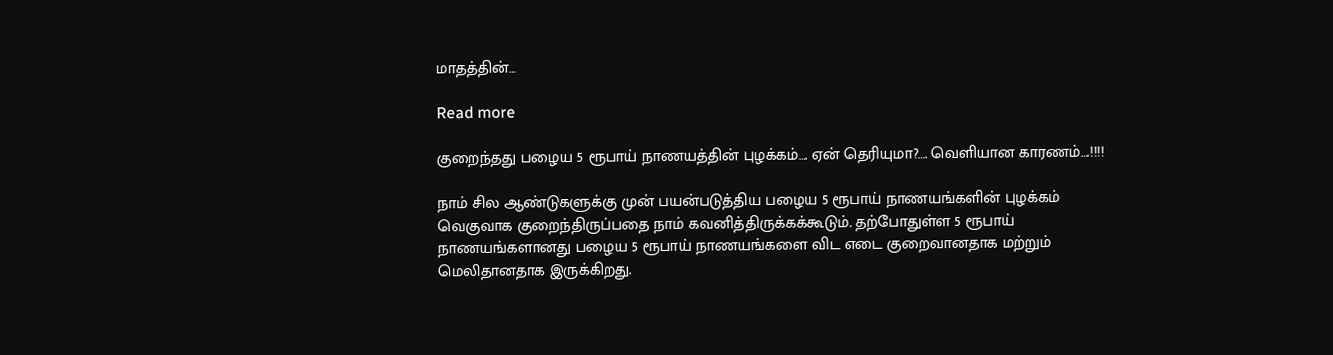மாதத்தின்…

Read more

குறைந்தது பழைய 5 ரூபாய் நாணயத்தின் புழக்கம்…. ஏன் தெரியுமா?…. வெளியான காரணம்….!!!!

நாம் சில ஆண்டுகளுக்கு முன் பயன்படுத்திய பழைய 5 ரூபாய் நாணயங்களின் புழக்கம் வெகுவாக குறைந்திருப்பதை நாம் கவனித்திருக்கக்கூடும். தற்போதுள்ள 5 ரூபாய் நாணயங்களானது பழைய 5 ரூபாய் நாணயங்களை விட எடை குறைவானதாக மற்றும் மெலிதானதாக இருக்கிறது.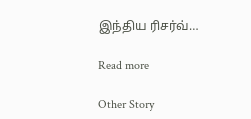இந்திய ரிசர்வ்…

Read more

Other Story